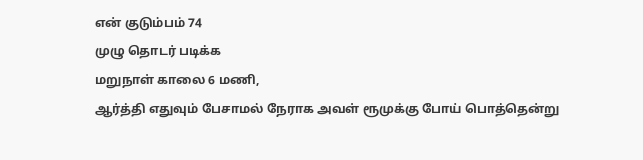என் குடும்பம் 74
முழு தொடர் படிக்க
மறுநாள் காலை 6 மணி,
ஆர்த்தி எதுவும் பேசாமல் நேராக அவள் ரூமுக்கு போய் பொத்தென்று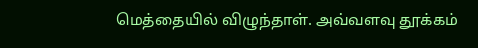மெத்தையில் விழுந்தாள். அவ்வளவு தூக்கம்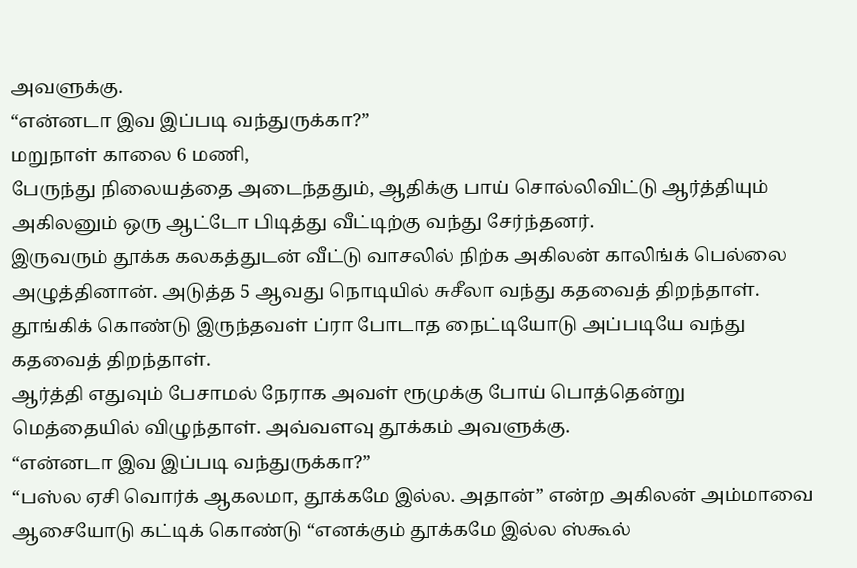அவளுக்கு.
“என்னடா இவ இப்படி வந்துருக்கா?”
மறுநாள் காலை 6 மணி,
பேருந்து நிலையத்தை அடைந்ததும், ஆதிக்கு பாய் சொல்லிவிட்டு ஆர்த்தியும் அகிலனும் ஒரு ஆட்டோ பிடித்து வீட்டிற்கு வந்து சேர்ந்தனர்.
இருவரும் தூக்க கலகத்துடன் வீட்டு வாசலில் நிற்க அகிலன் காலிங்க் பெல்லை அழுத்தினான். அடுத்த 5 ஆவது நொடியில் சுசீலா வந்து கதவைத் திறந்தாள். தூங்கிக் கொண்டு இருந்தவள் ப்ரா போடாத நைட்டியோடு அப்படியே வந்து கதவைத் திறந்தாள்.
ஆர்த்தி எதுவும் பேசாமல் நேராக அவள் ரூமுக்கு போய் பொத்தென்று மெத்தையில் விழுந்தாள். அவ்வளவு தூக்கம் அவளுக்கு.
“என்னடா இவ இப்படி வந்துருக்கா?”
“பஸ்ல ஏசி வொர்க் ஆகலமா, தூக்கமே இல்ல. அதான்” என்ற அகிலன் அம்மாவை ஆசையோடு கட்டிக் கொண்டு “எனக்கும் தூக்கமே இல்ல ஸ்கூல்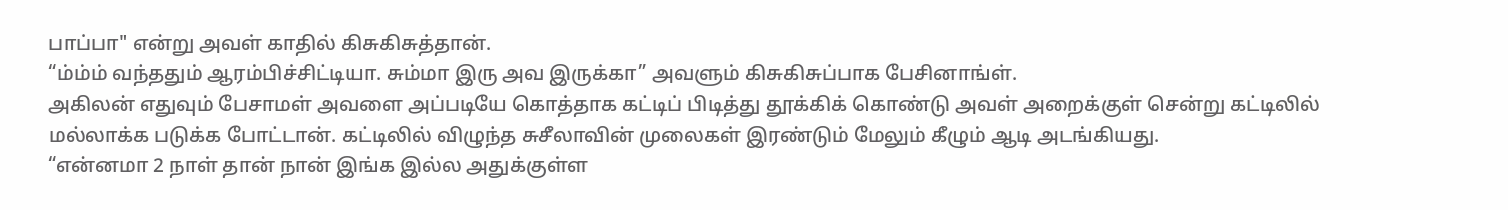பாப்பா" என்று அவள் காதில் கிசுகிசுத்தான்.
“ம்ம்ம் வந்ததும் ஆரம்பிச்சிட்டியா. சும்மா இரு அவ இருக்கா” அவளும் கிசுகிசுப்பாக பேசினாங்ள்.
அகிலன் எதுவும் பேசாமள் அவளை அப்படியே கொத்தாக கட்டிப் பிடித்து தூக்கிக் கொண்டு அவள் அறைக்குள் சென்று கட்டிலில் மல்லாக்க படுக்க போட்டான். கட்டிலில் விழுந்த சுசீலாவின் முலைகள் இரண்டும் மேலும் கீழும் ஆடி அடங்கியது.
“என்னமா 2 நாள் தான் நான் இங்க இல்ல அதுக்குள்ள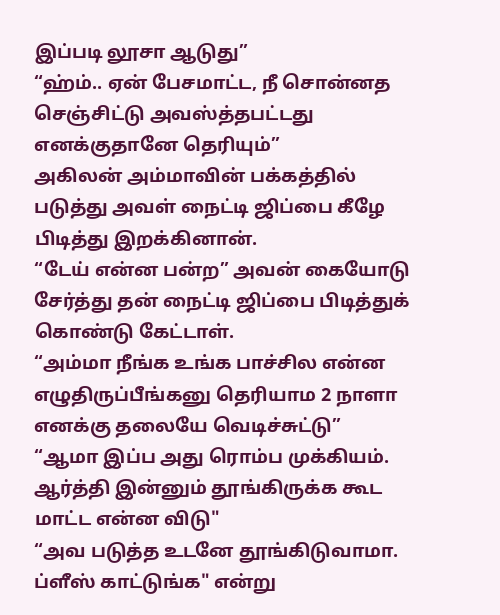இப்படி லூசா ஆடுது”
“ஹ்ம்.. ஏன் பேசமாட்ட, நீ சொன்னத செஞ்சிட்டு அவஸ்த்தபட்டது எனக்குதானே தெரியும்”
அகிலன் அம்மாவின் பக்கத்தில் படுத்து அவள் நைட்டி ஜிப்பை கீழே பிடித்து இறக்கினான்.
“டேய் என்ன பன்ற” அவன் கையோடு சேர்த்து தன் நைட்டி ஜிப்பை பிடித்துக் கொண்டு கேட்டாள்.
“அம்மா நீங்க உங்க பாச்சில என்ன எழுதிருப்பீங்கனு தெரியாம 2 நாளா எனக்கு தலையே வெடிச்சுட்டு”
“ஆமா இப்ப அது ரொம்ப முக்கியம். ஆர்த்தி இன்னும் தூங்கிருக்க கூட மாட்ட என்ன விடு"
“அவ படுத்த உடனே தூங்கிடுவாமா. ப்ளீஸ் காட்டுங்க" என்று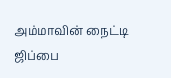அம்மாவின் நைட்டி ஜிப்பை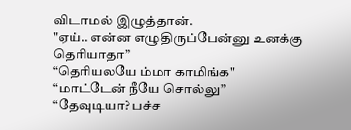விடாமல் இழுத்தான்.
"ஏய்.. என்ன எழுதிருப்பேன்னு உனக்கு தெரியாதா”
“தெரியலயே ம்மா காமிங்க"
“மாட்டேன் நீயே சொல்லு”
“தேவுடியா? பச்ச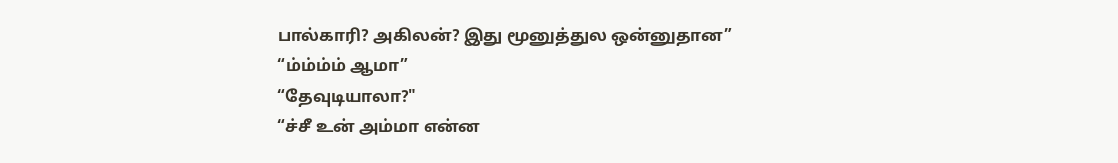பால்காரி? அகிலன்? இது மூனுத்துல ஒன்னுதான”
“ம்ம்ம்ம் ஆமா”
“தேவுடியாலா?"
“ச்சீ உன் அம்மா என்ன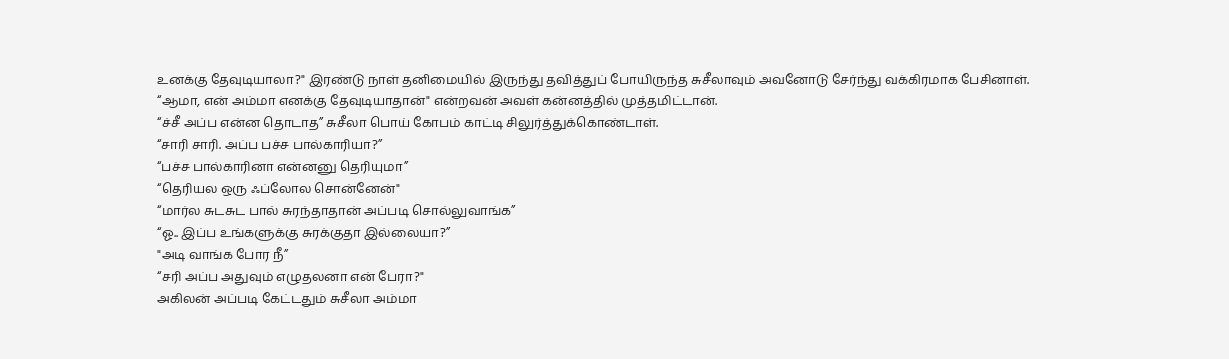உனக்கு தேவுடியாலா?" இரண்டு நாள் தனிமையில் இருந்து தவித்துப் போயிருந்த சுசீலாவும் அவனோடு சேர்ந்து வக்கிரமாக பேசினாள்.
“ஆமா, என் அம்மா எனக்கு தேவுடியாதான்" என்றவன் அவள் கன்னத்தில் முத்தமிட்டான்.
“ச்சீ அப்ப என்ன தொடாத” சுசீலா பொய் கோபம் காட்டி சிலுர்த்துக்கொண்டாள்.
“சாரி சாரி. அப்ப பச்ச பால்காரியா?”
“பச்ச பால்காரினா என்னனு தெரியுமா”
“தெரியல ஒரு ஃப்லோல சொன்னேன்"
“மார்ல சுடசுட பால் சுரந்தாதான் அப்படி சொல்லுவாங்க”
“ஓ.. இப்ப உங்களுக்கு சுரக்குதா இல்லையா?”
"அடி வாங்க போர நீ”
“சரி அப்ப அதுவும் எழுதலனா என் பேரா?"
அகிலன் அப்படி கேட்டதும் சுசீலா அம்மா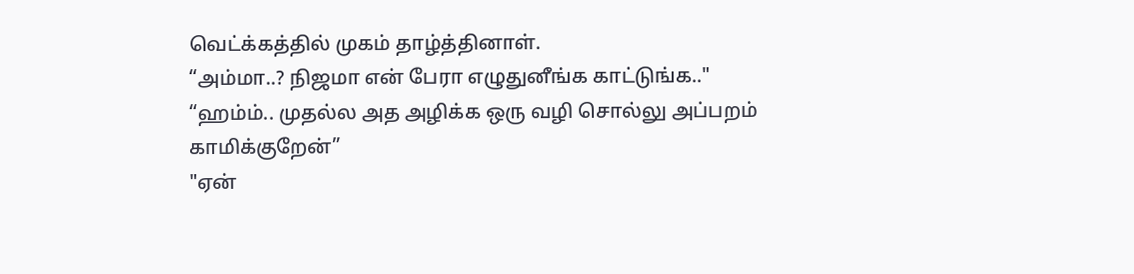வெட்க்கத்தில் முகம் தாழ்த்தினாள்.
“அம்மா..? நிஜமா என் பேரா எழுதுனீங்க காட்டுங்க.."
“ஹம்ம்.. முதல்ல அத அழிக்க ஒரு வழி சொல்லு அப்பறம் காமிக்குறேன்”
"ஏன்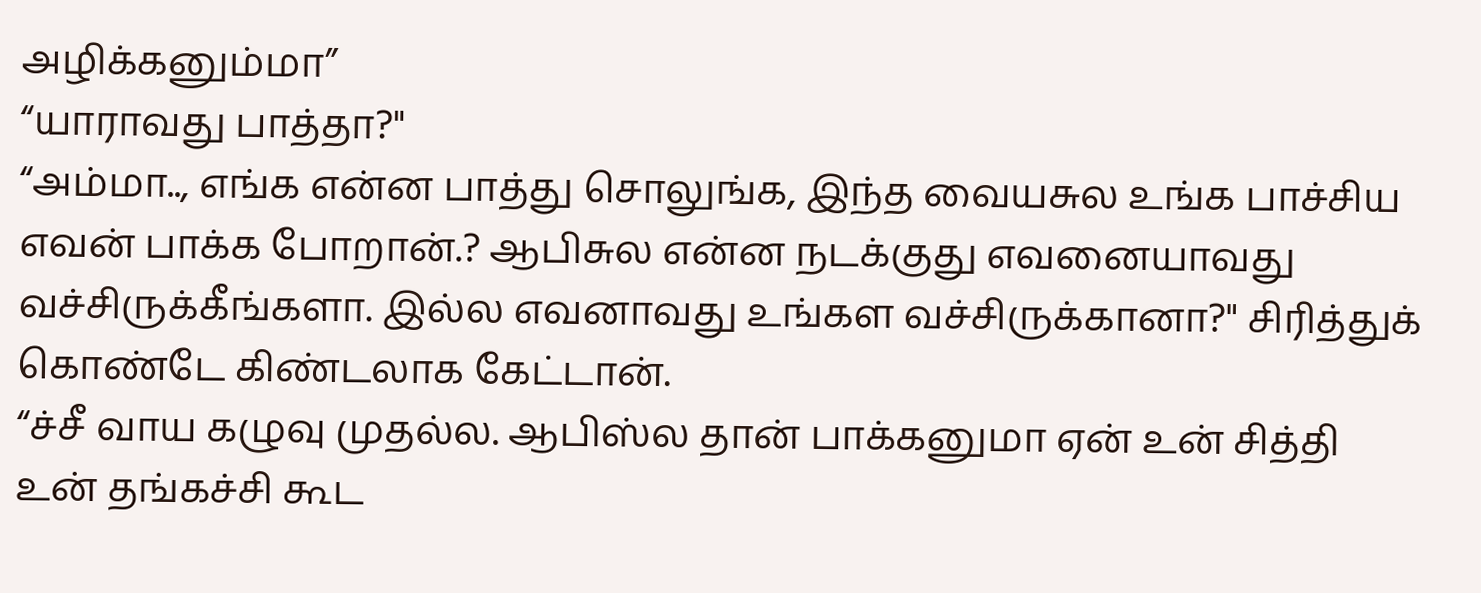அழிக்கனும்மா”
“யாராவது பாத்தா?"
“அம்மா.., எங்க என்ன பாத்து சொலுங்க, இந்த வையசுல உங்க பாச்சிய எவன் பாக்க போறான்.? ஆபிசுல என்ன நடக்குது எவனையாவது வச்சிருக்கீங்களா. இல்ல எவனாவது உங்கள வச்சிருக்கானா?" சிரித்துக் கொண்டே கிண்டலாக கேட்டான்.
“ச்சீ வாய கழுவு முதல்ல. ஆபிஸ்ல தான் பாக்கனுமா ஏன் உன் சித்தி உன் தங்கச்சி கூட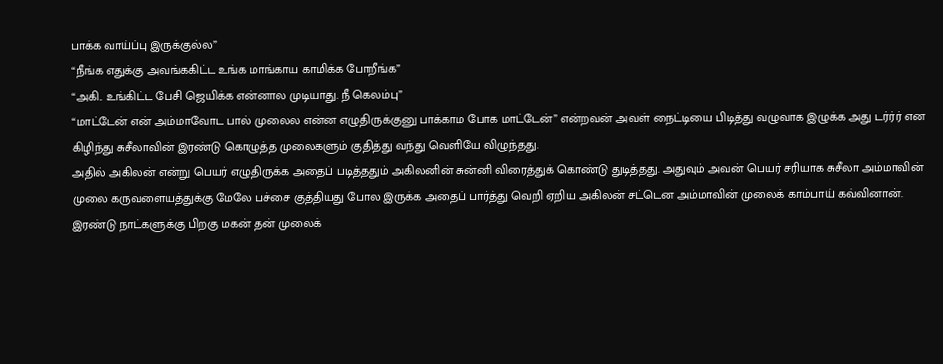பாக்க வாய்ப்பு இருக்குல்ல”
“நீங்க எதுக்கு அவங்ககிட்ட உங்க மாங்காய காமிக்க போறீங்க”
“அகி.. உங்கிட்ட பேசி ஜெயிக்க என்னால முடியாது. நீ கெலம்பு”
“மாட்டேன் என் அம்மாவோட பால் முலைல என்ன எழுதிருக்குனு பாக்காம போக மாட்டேன்” என்றவன் அவள் நைட்டியை பிடித்து வழுவாக இழுக்க அது டர்ர்ர் என கிழிந்து சுசீலாவின் இரண்டு கொழுத்த முலைகளும் குதித்து வந்து வெளியே விழுந்தது.
அதில் அகிலன் என்று பெயர் எழுதிருக்க அதைப் படித்ததும் அகிலனின் சுன்னி விரைத்துக் கொண்டு துடித்தது. அதுவும் அவன் பெயர் சரியாக சுசீலா அம்மாவின் முலை கருவளையத்துக்கு மேலே பச்சை குத்தியது போல இருக்க அதைப் பார்த்து வெறி ஏறிய அகிலன் சட்டென அம்மாவின் முலைக் காம்பாய் கவ்வினான்.
இரண்டு நாட்களுக்கு பிறகு மகன் தன் முலைக்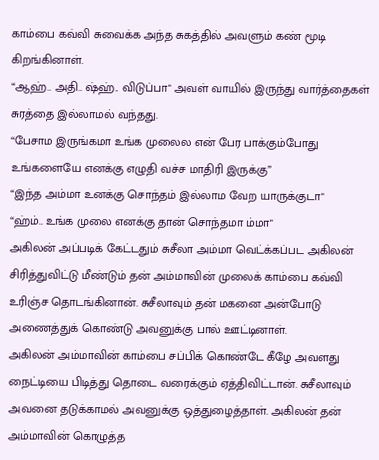காம்பை கவ்வி சுவைக்க அந்த சுகத்தில் அவளும் கண் மூடி கிறங்கினாள்.
“ஆஹ்.. அதி.. ஷ்ஹ்.. விடுப்பா" அவள் வாயில் இருந்து வார்த்தைகள் சுரத்தை இல்லாமல் வந்தது.
“பேசாம இருங்கமா உங்க முலைல என் பேர பாக்கும்போது உங்களையே எனக்கு எழுதி வச்ச மாதிரி இருக்கு”
“இந்த அம்மா உனக்கு சொந்தம் இல்லாம வேற யாருக்குடா"
“ஹ்ம்.. உங்க முலை எனக்கு தான் சொந்தமா ம்மா"
அகிலன் அப்படிக் கேட்டதும் சுசீலா அம்மா வெட்க்கப்பட அகிலன் சிரித்துவிட்டு மீண்டும் தன் அம்மாவின் முலைக் காம்பை கவ்வி உரிஞ்ச தொடங்கினான். சுசீலாவும் தன் மகனை அன்போடு அணைத்துக் கொண்டு அவனுக்கு பால் ஊட்டினாள்.
அகிலன் அம்மாவின் காம்பை சப்பிக் கொண்டே கீழே அவளது நைட்டியை பிடித்து தொடை வரைக்கும் ஏத்திவிட்டான். சுசீலாவும் அவனை தடுக்காமல் அவனுக்கு ஒத்துழைத்தாள். அகிலன் தன் அம்மாவின் கொழுத்த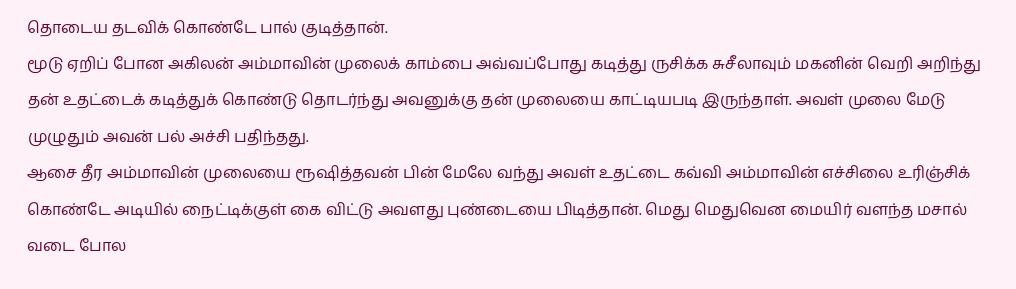தொடைய தடவிக் கொண்டே பால் குடித்தான்.
மூடு ஏறிப் போன அகிலன் அம்மாவின் முலைக் காம்பை அவ்வப்போது கடித்து ருசிக்க சுசீலாவும் மகனின் வெறி அறிந்து தன் உதட்டைக் கடித்துக் கொண்டு தொடர்ந்து அவனுக்கு தன் முலையை காட்டியபடி இருந்தாள். அவள் முலை மேடு முழுதும் அவன் பல் அச்சி பதிந்தது.
ஆசை தீர அம்மாவின் முலையை ரூஷித்தவன் பின் மேலே வந்து அவள் உதட்டை கவ்வி அம்மாவின் எச்சிலை உரிஞ்சிக் கொண்டே அடியில் நைட்டிக்குள் கை விட்டு அவளது புண்டையை பிடித்தான். மெது மெதுவென மையிர் வளந்த மசால் வடை போல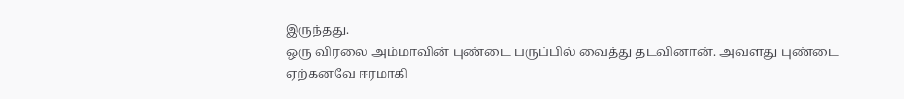இருந்தது.
ஒரு விரலை அம்மாவின் புண்டை பருப்பில் வைத்து தடவினான். அவளது புண்டை ஏற்கனவே ஈரமாகி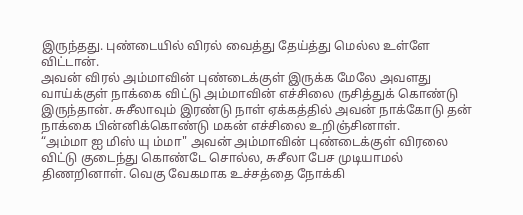இருந்தது. புண்டையில் விரல் வைத்து தேய்த்து மெல்ல உள்ளே விட்டான்.
அவன் விரல் அம்மாவின் புண்டைக்குள் இருக்க மேலே அவளது வாய்க்குள் நாக்கை விட்டு அம்மாவின் எச்சிலை ருசித்துக் கொண்டு இருந்தான். சுசீலாவும் இரண்டு நாள் ஏக்கத்தில் அவன் நாக்கோடு தன் நாக்கை பின்னிக்கொண்டு மகன் எச்சிலை உறிஞ்சினாள்.
“அம்மா ஐ மிஸ் யு ம்மா" அவன் அம்மாவின் புண்டைக்குள் விரலை விட்டு குடைந்து கொண்டே சொல்ல, சுசீலா பேச முடியாமல் திணறினாள். வெகு வேகமாக உச்சத்தை நோக்கி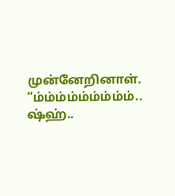முன்னேறினாள்.
“ம்ம்ம்ம்ம்ம்ம்ம்ம்.. ஷ்ஹ்..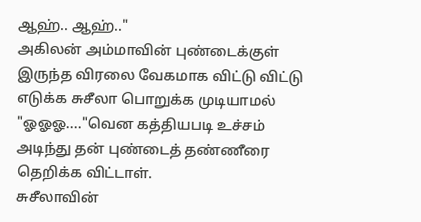ஆஹ்.. ஆஹ்.."
அகிலன் அம்மாவின் புண்டைக்குள் இருந்த விரலை வேகமாக விட்டு விட்டு எடுக்க சுசீலா பொறுக்க முடியாமல் "ஓஓஓ...."வென கத்தியபடி உச்சம் அடிந்து தன் புண்டைத் தண்ணீரை தெறிக்க விட்டாள்.
சுசீலாவின்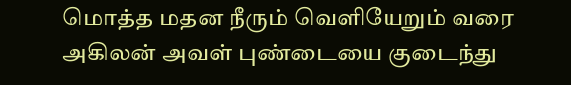மொத்த மதன நீரும் வெளியேறும் வரை அகிலன் அவள் புண்டையை குடைந்து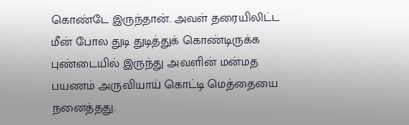கொண்டே இருந்தான். அவள் தரையிலிட்ட மீன் போல துடி துடித்துக் கொண்டிருக்க புண்டையில் இருந்து அவளின் மன்மத பயணம் அருவியாய் கொட்டி மெத்தையை நனைத்தது.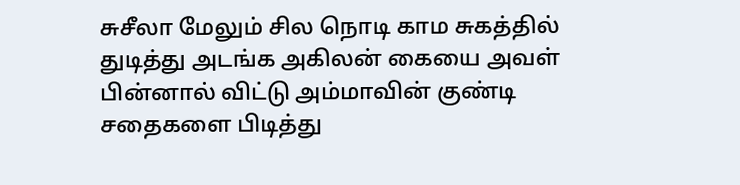சுசீலா மேலும் சில நொடி காம சுகத்தில் துடித்து அடங்க அகிலன் கையை அவள் பின்னால் விட்டு அம்மாவின் குண்டி சதைகளை பிடித்து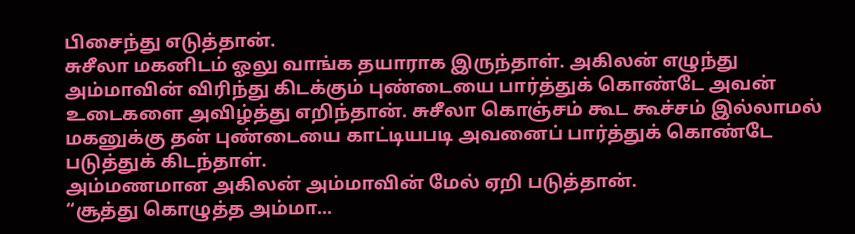பிசைந்து எடுத்தான்.
சுசீலா மகனிடம் ஓலு வாங்க தயாராக இருந்தாள். அகிலன் எழுந்து அம்மாவின் விரிந்து கிடக்கும் புண்டையை பார்த்துக் கொண்டே அவன் உடைகளை அவிழ்த்து எறிந்தான். சுசீலா கொஞ்சம் கூட கூச்சம் இல்லாமல் மகனுக்கு தன் புண்டையை காட்டியபடி அவனைப் பார்த்துக் கொண்டே படுத்துக் கிடந்தாள்.
அம்மணமான அகிலன் அம்மாவின் மேல் ஏறி படுத்தான்.
“சூத்து கொழுத்த அம்மா...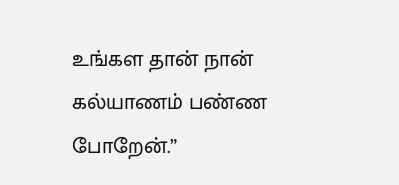உங்கள தான் நான் கல்யாணம் பண்ண போறேன்.”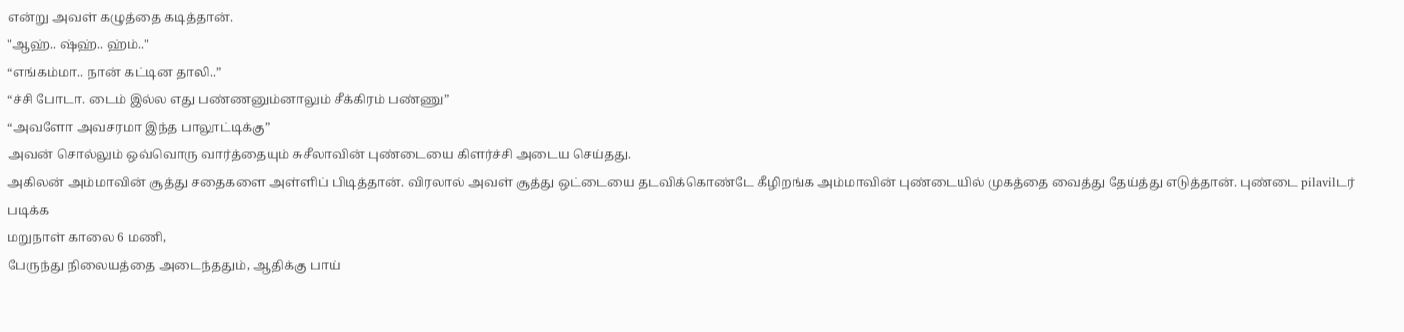என்று அவள் கழுத்தை கடித்தான்.
"ஆஹ்.. ஷ்ஹ்.. ஹ்ம்.."
“எங்கம்மா.. நான் கட்டின தாலி..”
“ச்சி போடா. டைம் இல்ல எது பண்ணனும்னாலும் சீக்கிரம் பண்ணு”
“அவளோ அவசரமா இந்த பாலூட்டிக்கு”
அவன் சொல்லும் ஒவ்வொரு வார்த்தையும் சுசீலாவின் புண்டையை கிளர்ச்சி அடைய செய்தது.
அகிலன் அம்மாவின் சூத்து சதைகளை அள்ளிப் பிடித்தான். விரலால் அவள் சூத்து ஒட்டையை தடவிக்கொண்டே கீழிறங்க அம்மாவின் புண்டையில் முகத்தை வைத்து தேய்த்து எடுத்தான். புண்டை pilavilடர் படிக்க
மறுநாள் காலை 6 மணி,
பேருந்து நிலையத்தை அடைந்ததும், ஆதிக்கு பாய்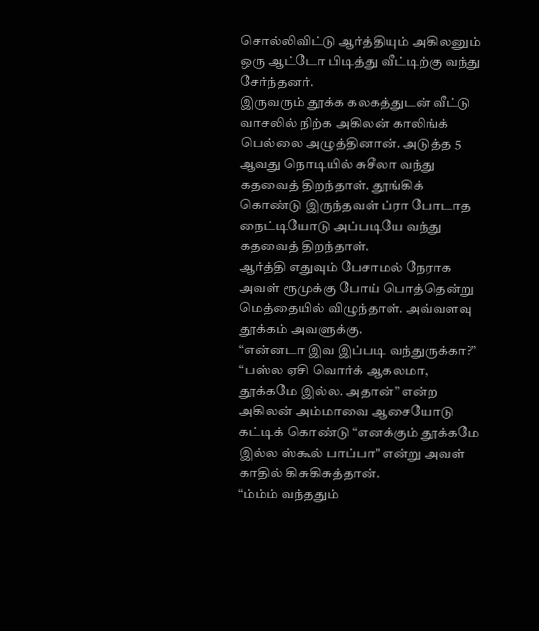சொல்லிவிட்டு ஆர்த்தியும் அகிலனும் ஒரு ஆட்டோ பிடித்து வீட்டிற்கு வந்து சேர்ந்தனர்.
இருவரும் தூக்க கலகத்துடன் வீட்டு வாசலில் நிற்க அகிலன் காலிங்க் பெல்லை அழுத்தினான். அடுத்த 5 ஆவது நொடியில் சுசீலா வந்து கதவைத் திறந்தாள். தூங்கிக் கொண்டு இருந்தவள் ப்ரா போடாத நைட்டியோடு அப்படியே வந்து கதவைத் திறந்தாள்.
ஆர்த்தி எதுவும் பேசாமல் நேராக அவள் ரூமுக்கு போய் பொத்தென்று மெத்தையில் விழுந்தாள். அவ்வளவு தூக்கம் அவளுக்கு.
“என்னடா இவ இப்படி வந்துருக்கா?”
“பஸ்ல ஏசி வொர்க் ஆகலமா, தூக்கமே இல்ல. அதான்” என்ற அகிலன் அம்மாவை ஆசையோடு கட்டிக் கொண்டு “எனக்கும் தூக்கமே இல்ல ஸ்கூல் பாப்பா" என்று அவள் காதில் கிசுகிசுத்தான்.
“ம்ம்ம் வந்ததும்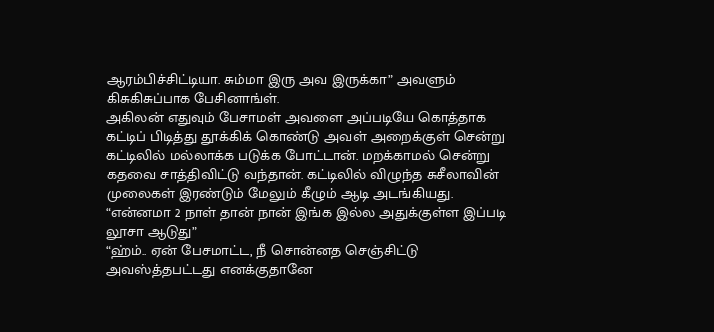ஆரம்பிச்சிட்டியா. சும்மா இரு அவ இருக்கா” அவளும் கிசுகிசுப்பாக பேசினாங்ள்.
அகிலன் எதுவும் பேசாமள் அவளை அப்படியே கொத்தாக கட்டிப் பிடித்து தூக்கிக் கொண்டு அவள் அறைக்குள் சென்று கட்டிலில் மல்லாக்க படுக்க போட்டான். மறக்காமல் சென்று கதவை சாத்திவிட்டு வந்தான். கட்டிலில் விழுந்த சுசீலாவின் முலைகள் இரண்டும் மேலும் கீழும் ஆடி அடங்கியது.
“என்னமா 2 நாள் தான் நான் இங்க இல்ல அதுக்குள்ள இப்படி லூசா ஆடுது”
“ஹ்ம்.. ஏன் பேசமாட்ட, நீ சொன்னத செஞ்சிட்டு அவஸ்த்தபட்டது எனக்குதானே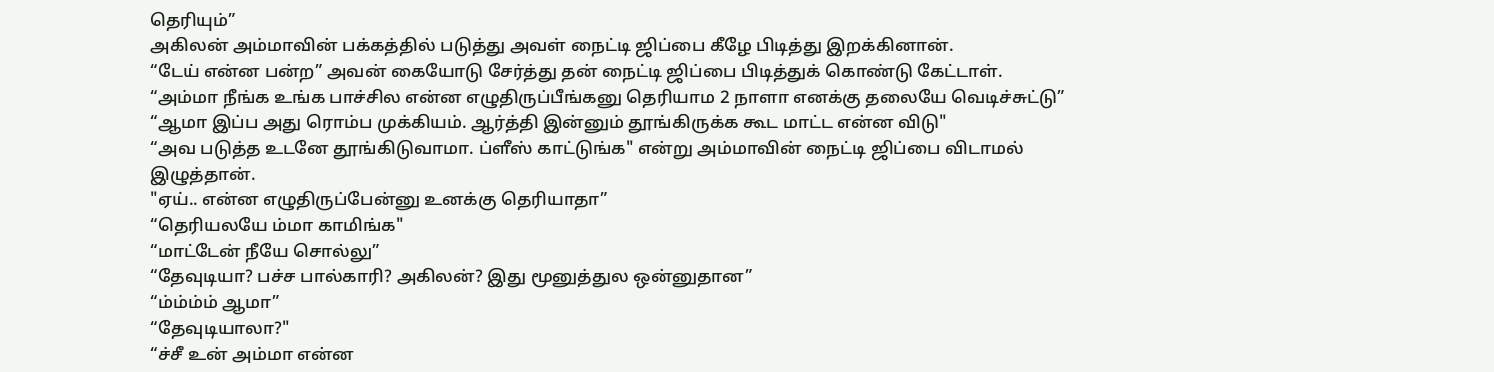தெரியும்”
அகிலன் அம்மாவின் பக்கத்தில் படுத்து அவள் நைட்டி ஜிப்பை கீழே பிடித்து இறக்கினான்.
“டேய் என்ன பன்ற” அவன் கையோடு சேர்த்து தன் நைட்டி ஜிப்பை பிடித்துக் கொண்டு கேட்டாள்.
“அம்மா நீங்க உங்க பாச்சில என்ன எழுதிருப்பீங்கனு தெரியாம 2 நாளா எனக்கு தலையே வெடிச்சுட்டு”
“ஆமா இப்ப அது ரொம்ப முக்கியம். ஆர்த்தி இன்னும் தூங்கிருக்க கூட மாட்ட என்ன விடு"
“அவ படுத்த உடனே தூங்கிடுவாமா. ப்ளீஸ் காட்டுங்க" என்று அம்மாவின் நைட்டி ஜிப்பை விடாமல் இழுத்தான்.
"ஏய்.. என்ன எழுதிருப்பேன்னு உனக்கு தெரியாதா”
“தெரியலயே ம்மா காமிங்க"
“மாட்டேன் நீயே சொல்லு”
“தேவுடியா? பச்ச பால்காரி? அகிலன்? இது மூனுத்துல ஒன்னுதான”
“ம்ம்ம்ம் ஆமா”
“தேவுடியாலா?"
“ச்சீ உன் அம்மா என்ன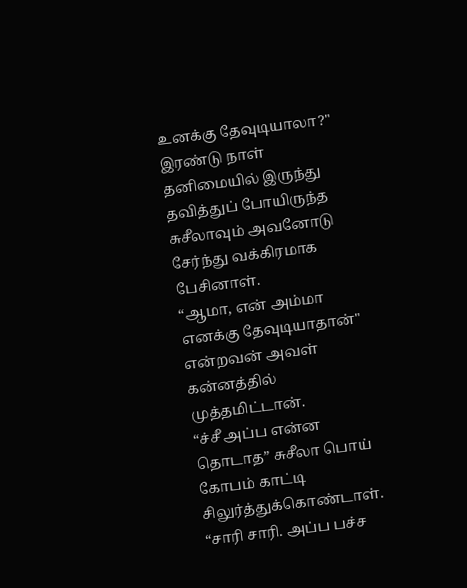உனக்கு தேவுடியாலா?" இரண்டு நாள் தனிமையில் இருந்து தவித்துப் போயிருந்த சுசீலாவும் அவனோடு சேர்ந்து வக்கிரமாக பேசினாள்.
“ஆமா, என் அம்மா எனக்கு தேவுடியாதான்" என்றவன் அவள் கன்னத்தில் முத்தமிட்டான்.
“ச்சீ அப்ப என்ன தொடாத” சுசீலா பொய் கோபம் காட்டி சிலுர்த்துக்கொண்டாள்.
“சாரி சாரி. அப்ப பச்ச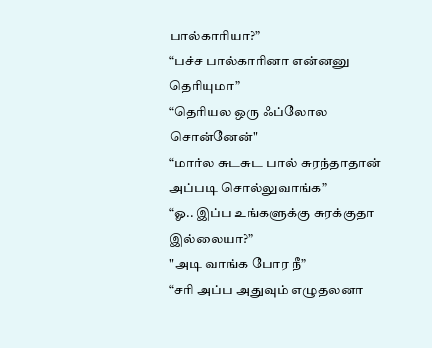பால்காரியா?”
“பச்ச பால்காரினா என்னனு தெரியுமா”
“தெரியல ஒரு ஃப்லோல சொன்னேன்"
“மார்ல சுடசுட பால் சுரந்தாதான் அப்படி சொல்லுவாங்க”
“ஓ.. இப்ப உங்களுக்கு சுரக்குதா இல்லையா?”
"அடி வாங்க போர நீ”
“சரி அப்ப அதுவும் எழுதலனா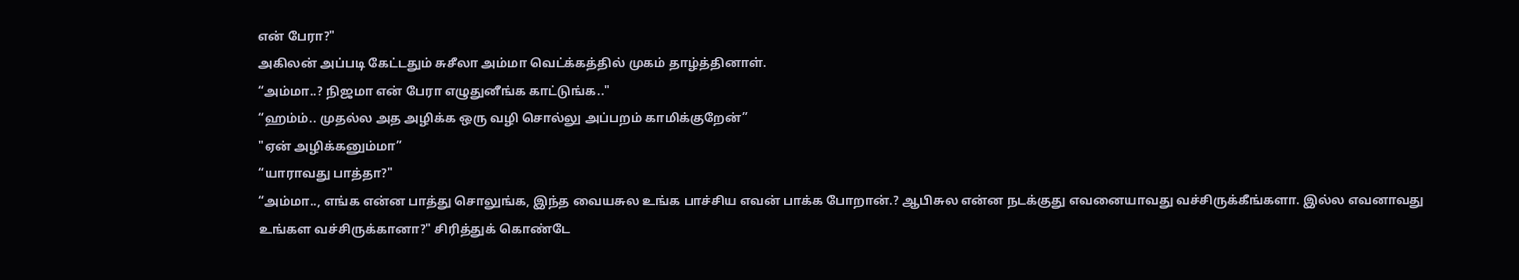என் பேரா?"
அகிலன் அப்படி கேட்டதும் சுசீலா அம்மா வெட்க்கத்தில் முகம் தாழ்த்தினாள்.
“அம்மா..? நிஜமா என் பேரா எழுதுனீங்க காட்டுங்க.."
“ஹம்ம்.. முதல்ல அத அழிக்க ஒரு வழி சொல்லு அப்பறம் காமிக்குறேன்”
"ஏன் அழிக்கனும்மா”
“யாராவது பாத்தா?"
“அம்மா.., எங்க என்ன பாத்து சொலுங்க, இந்த வையசுல உங்க பாச்சிய எவன் பாக்க போறான்.? ஆபிசுல என்ன நடக்குது எவனையாவது வச்சிருக்கீங்களா. இல்ல எவனாவது உங்கள வச்சிருக்கானா?" சிரித்துக் கொண்டே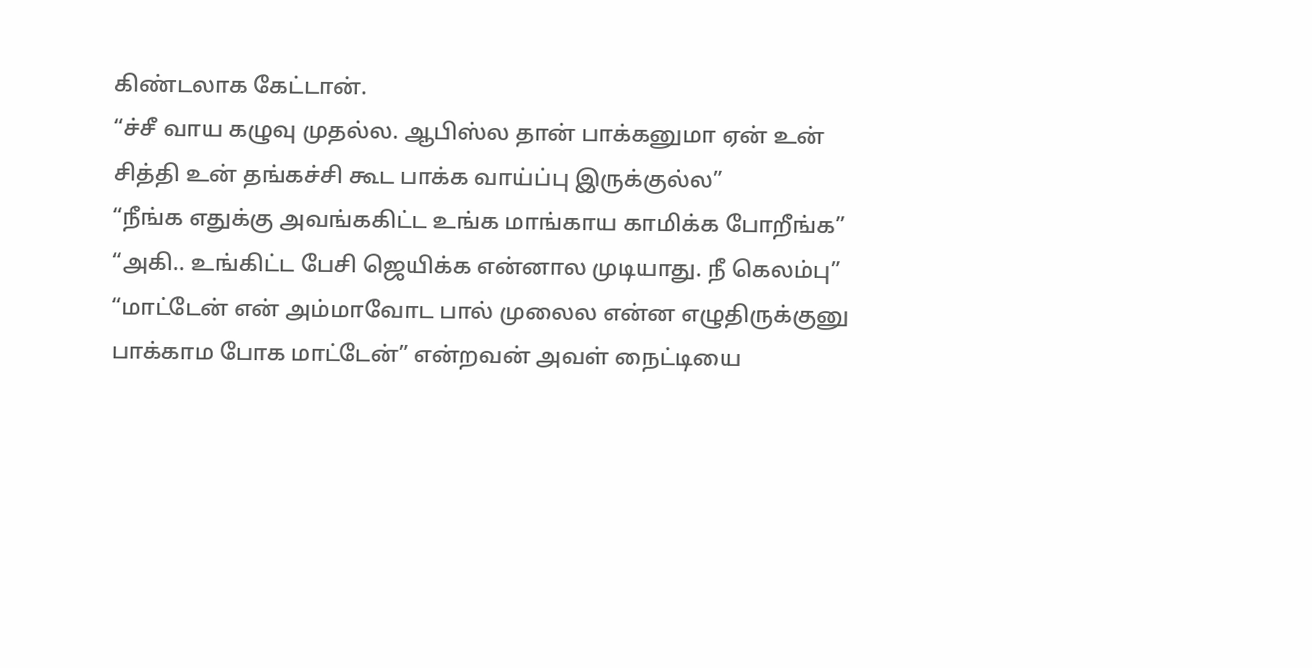கிண்டலாக கேட்டான்.
“ச்சீ வாய கழுவு முதல்ல. ஆபிஸ்ல தான் பாக்கனுமா ஏன் உன் சித்தி உன் தங்கச்சி கூட பாக்க வாய்ப்பு இருக்குல்ல”
“நீங்க எதுக்கு அவங்ககிட்ட உங்க மாங்காய காமிக்க போறீங்க”
“அகி.. உங்கிட்ட பேசி ஜெயிக்க என்னால முடியாது. நீ கெலம்பு”
“மாட்டேன் என் அம்மாவோட பால் முலைல என்ன எழுதிருக்குனு பாக்காம போக மாட்டேன்” என்றவன் அவள் நைட்டியை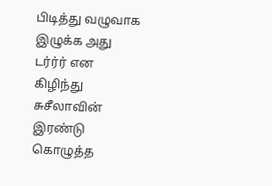பிடித்து வழுவாக இழுக்க அது டர்ர்ர் என கிழிந்து சுசீலாவின் இரண்டு கொழுத்த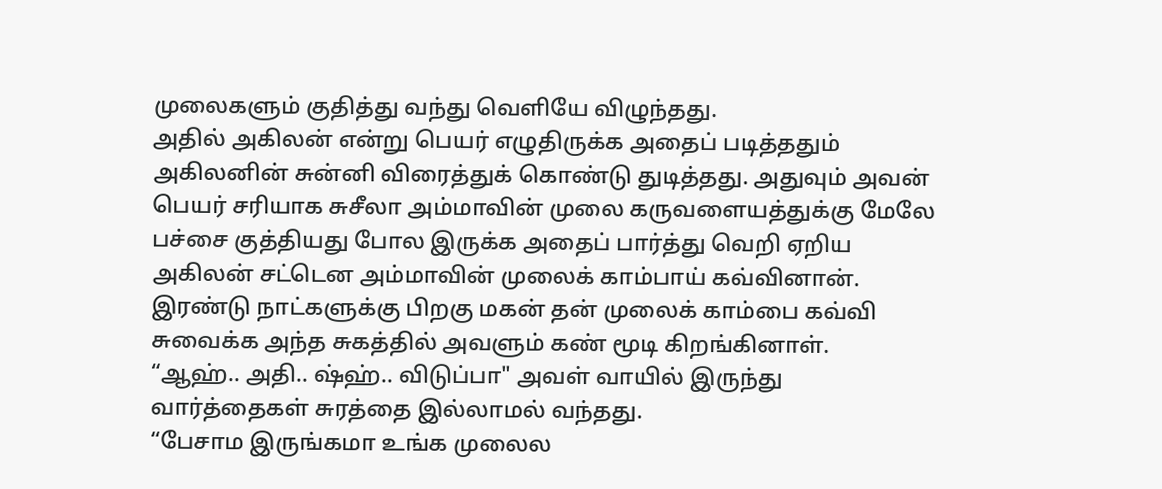முலைகளும் குதித்து வந்து வெளியே விழுந்தது.
அதில் அகிலன் என்று பெயர் எழுதிருக்க அதைப் படித்ததும் அகிலனின் சுன்னி விரைத்துக் கொண்டு துடித்தது. அதுவும் அவன் பெயர் சரியாக சுசீலா அம்மாவின் முலை கருவளையத்துக்கு மேலே பச்சை குத்தியது போல இருக்க அதைப் பார்த்து வெறி ஏறிய அகிலன் சட்டென அம்மாவின் முலைக் காம்பாய் கவ்வினான்.
இரண்டு நாட்களுக்கு பிறகு மகன் தன் முலைக் காம்பை கவ்வி சுவைக்க அந்த சுகத்தில் அவளும் கண் மூடி கிறங்கினாள்.
“ஆஹ்.. அதி.. ஷ்ஹ்.. விடுப்பா" அவள் வாயில் இருந்து வார்த்தைகள் சுரத்தை இல்லாமல் வந்தது.
“பேசாம இருங்கமா உங்க முலைல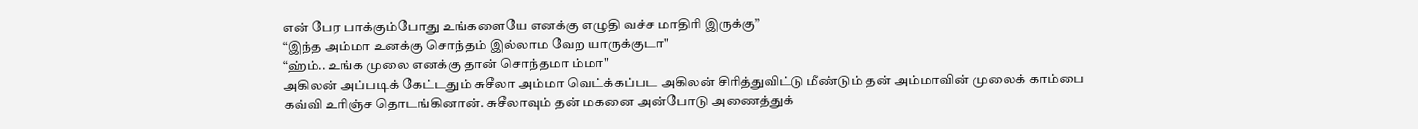என் பேர பாக்கும்போது உங்களையே எனக்கு எழுதி வச்ச மாதிரி இருக்கு”
“இந்த அம்மா உனக்கு சொந்தம் இல்லாம வேற யாருக்குடா"
“ஹ்ம்.. உங்க முலை எனக்கு தான் சொந்தமா ம்மா"
அகிலன் அப்படிக் கேட்டதும் சுசீலா அம்மா வெட்க்கப்பட அகிலன் சிரித்துவிட்டு மீண்டும் தன் அம்மாவின் முலைக் காம்பை கவ்வி உரிஞ்ச தொடங்கினான். சுசீலாவும் தன் மகனை அன்போடு அணைத்துக்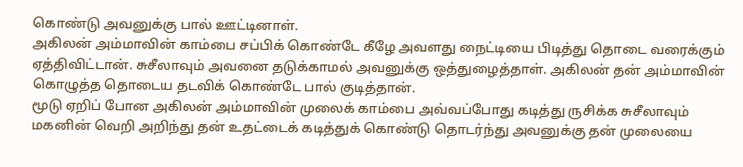கொண்டு அவனுக்கு பால் ஊட்டினாள்.
அகிலன் அம்மாவின் காம்பை சப்பிக் கொண்டே கீழே அவளது நைட்டியை பிடித்து தொடை வரைக்கும் ஏத்திவிட்டான். சுசீலாவும் அவனை தடுக்காமல் அவனுக்கு ஒத்துழைத்தாள். அகிலன் தன் அம்மாவின் கொழுத்த தொடைய தடவிக் கொண்டே பால் குடித்தான்.
மூடு ஏறிப் போன அகிலன் அம்மாவின் முலைக் காம்பை அவ்வப்போது கடித்து ருசிக்க சுசீலாவும் மகனின் வெறி அறிந்து தன் உதட்டைக் கடித்துக் கொண்டு தொடர்ந்து அவனுக்கு தன் முலையை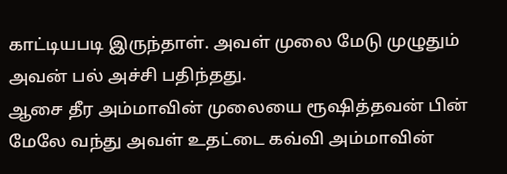காட்டியபடி இருந்தாள். அவள் முலை மேடு முழுதும் அவன் பல் அச்சி பதிந்தது.
ஆசை தீர அம்மாவின் முலையை ரூஷித்தவன் பின் மேலே வந்து அவள் உதட்டை கவ்வி அம்மாவின்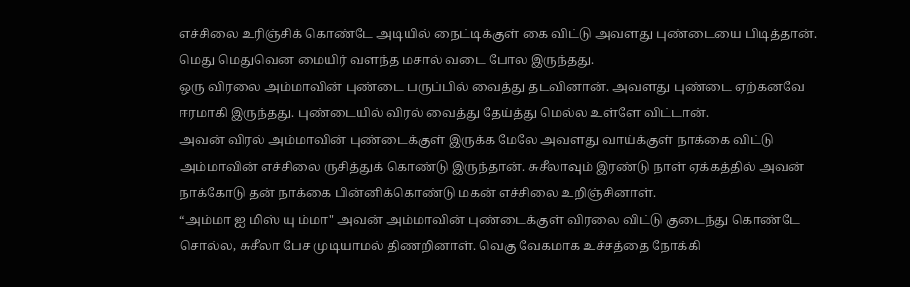எச்சிலை உரிஞ்சிக் கொண்டே அடியில் நைட்டிக்குள் கை விட்டு அவளது புண்டையை பிடித்தான். மெது மெதுவென மையிர் வளந்த மசால் வடை போல இருந்தது.
ஒரு விரலை அம்மாவின் புண்டை பருப்பில் வைத்து தடவினான். அவளது புண்டை ஏற்கனவே ஈரமாகி இருந்தது. புண்டையில் விரல் வைத்து தேய்த்து மெல்ல உள்ளே விட்டான்.
அவன் விரல் அம்மாவின் புண்டைக்குள் இருக்க மேலே அவளது வாய்க்குள் நாக்கை விட்டு அம்மாவின் எச்சிலை ருசித்துக் கொண்டு இருந்தான். சுசீலாவும் இரண்டு நாள் ஏக்கத்தில் அவன் நாக்கோடு தன் நாக்கை பின்னிக்கொண்டு மகன் எச்சிலை உறிஞ்சினாள்.
“அம்மா ஐ மிஸ் யு ம்மா" அவன் அம்மாவின் புண்டைக்குள் விரலை விட்டு குடைந்து கொண்டே சொல்ல, சுசீலா பேச முடியாமல் திணறினாள். வெகு வேகமாக உச்சத்தை நோக்கி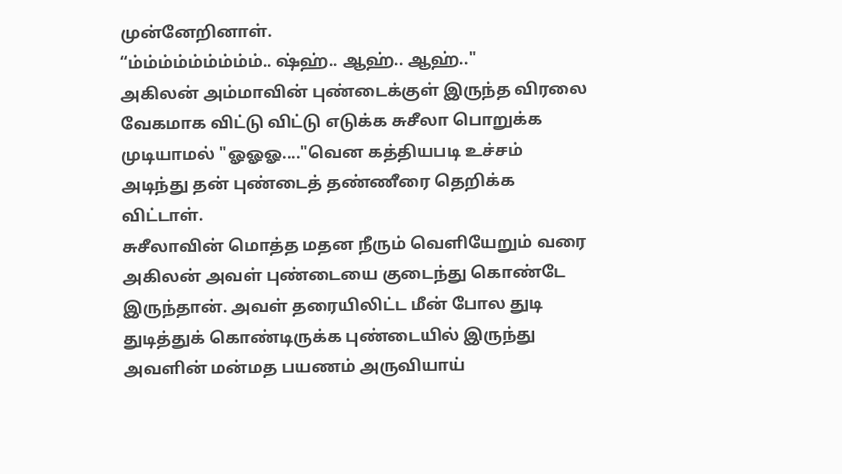முன்னேறினாள்.
“ம்ம்ம்ம்ம்ம்ம்ம்ம்.. ஷ்ஹ்.. ஆஹ்.. ஆஹ்.."
அகிலன் அம்மாவின் புண்டைக்குள் இருந்த விரலை வேகமாக விட்டு விட்டு எடுக்க சுசீலா பொறுக்க முடியாமல் "ஓஓஓ...."வென கத்தியபடி உச்சம் அடிந்து தன் புண்டைத் தண்ணீரை தெறிக்க விட்டாள்.
சுசீலாவின் மொத்த மதன நீரும் வெளியேறும் வரை அகிலன் அவள் புண்டையை குடைந்து கொண்டே இருந்தான். அவள் தரையிலிட்ட மீன் போல துடி துடித்துக் கொண்டிருக்க புண்டையில் இருந்து அவளின் மன்மத பயணம் அருவியாய்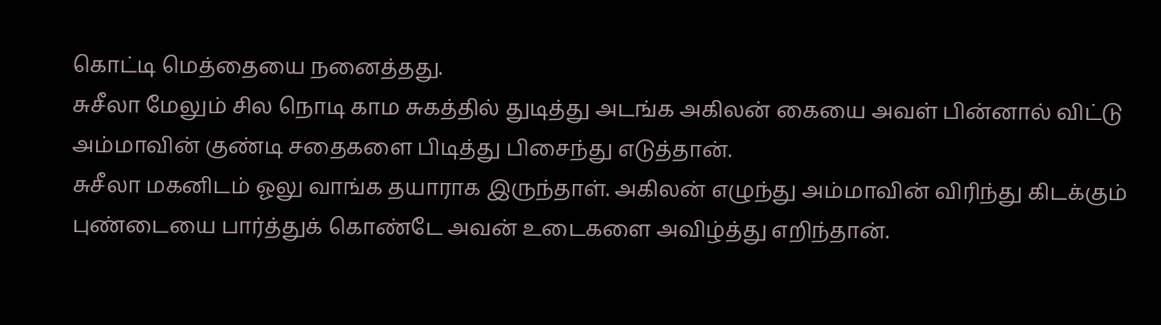கொட்டி மெத்தையை நனைத்தது.
சுசீலா மேலும் சில நொடி காம சுகத்தில் துடித்து அடங்க அகிலன் கையை அவள் பின்னால் விட்டு அம்மாவின் குண்டி சதைகளை பிடித்து பிசைந்து எடுத்தான்.
சுசீலா மகனிடம் ஓலு வாங்க தயாராக இருந்தாள். அகிலன் எழுந்து அம்மாவின் விரிந்து கிடக்கும் புண்டையை பார்த்துக் கொண்டே அவன் உடைகளை அவிழ்த்து எறிந்தான்.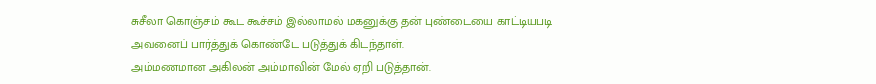சுசீலா கொஞ்சம் கூட கூச்சம் இல்லாமல் மகனுக்கு தன் புண்டையை காட்டியபடி அவனைப் பார்த்துக் கொண்டே படுத்துக் கிடந்தாள்.
அம்மணமான அகிலன் அம்மாவின் மேல் ஏறி படுத்தான்.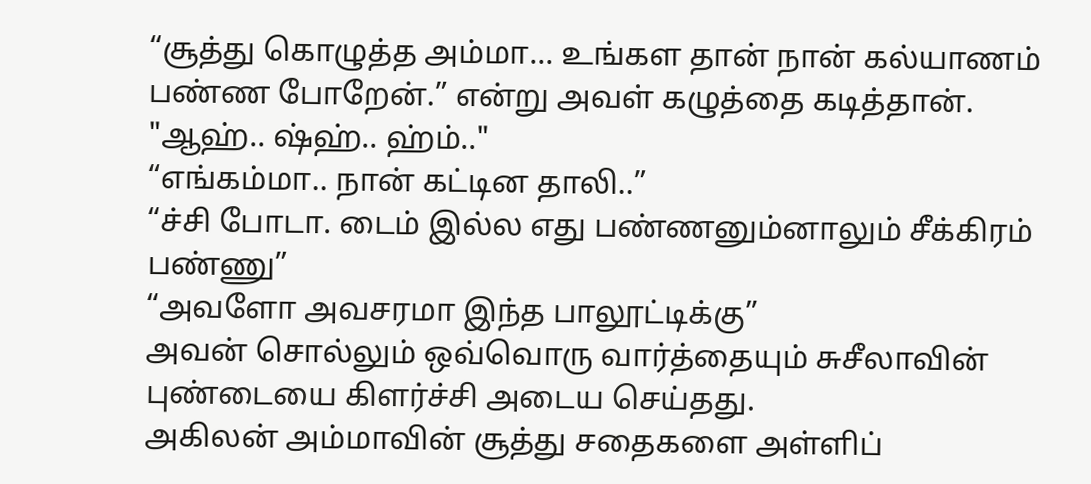“சூத்து கொழுத்த அம்மா... உங்கள தான் நான் கல்யாணம் பண்ண போறேன்.” என்று அவள் கழுத்தை கடித்தான்.
"ஆஹ்.. ஷ்ஹ்.. ஹ்ம்.."
“எங்கம்மா.. நான் கட்டின தாலி..”
“ச்சி போடா. டைம் இல்ல எது பண்ணனும்னாலும் சீக்கிரம் பண்ணு”
“அவளோ அவசரமா இந்த பாலூட்டிக்கு”
அவன் சொல்லும் ஒவ்வொரு வார்த்தையும் சுசீலாவின் புண்டையை கிளர்ச்சி அடைய செய்தது.
அகிலன் அம்மாவின் சூத்து சதைகளை அள்ளிப்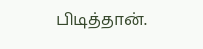பிடித்தான்.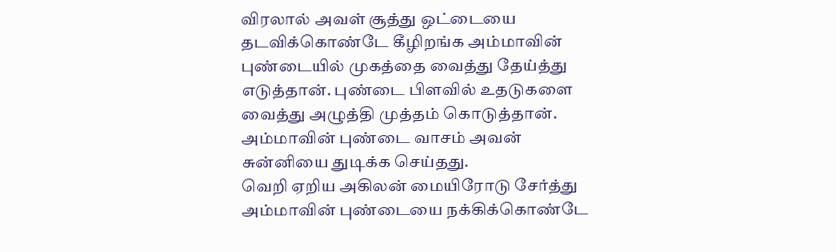விரலால் அவள் சூத்து ஒட்டையை தடவிக்கொண்டே கீழிறங்க அம்மாவின் புண்டையில் முகத்தை வைத்து தேய்த்து எடுத்தான். புண்டை பிளவில் உதடுகளை வைத்து அழுத்தி முத்தம் கொடுத்தான். அம்மாவின் புண்டை வாசம் அவன் சுன்னியை துடிக்க செய்தது.
வெறி ஏறிய அகிலன் மையிரோடு சேர்த்து அம்மாவின் புண்டையை நக்கிக்கொண்டே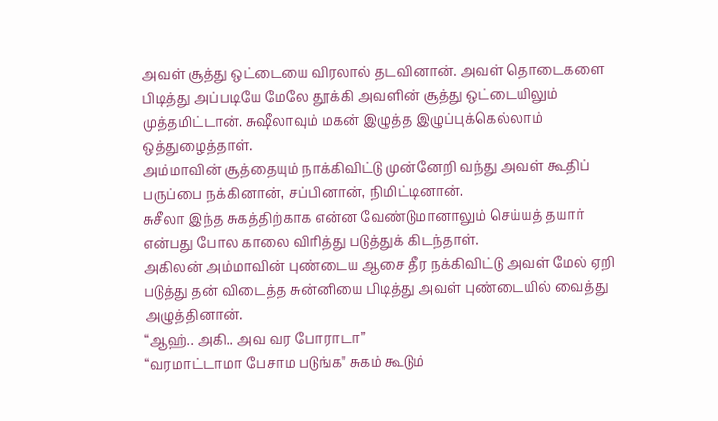அவள் சூத்து ஒட்டையை விரலால் தடவினான். அவள் தொடைகளை பிடித்து அப்படியே மேலே தூக்கி அவளின் சூத்து ஒட்டையிலும் முத்தமிட்டான். சுஷீலாவும் மகன் இழுத்த இழுப்புக்கெல்லாம் ஒத்துழைத்தாள்.
அம்மாவின் சூத்தையும் நாக்கிவிட்டு முன்னேறி வந்து அவள் கூதிப் பருப்பை நக்கினான், சப்பினான், நிமிட்டினான்.
சுசீலா இந்த சுகத்திற்காக என்ன வேண்டுமானாலும் செய்யத் தயார் என்பது போல காலை விரித்து படுத்துக் கிடந்தாள்.
அகிலன் அம்மாவின் புண்டைய ஆசை தீர நக்கிவிட்டு அவள் மேல் ஏறி படுத்து தன் விடைத்த சுன்னியை பிடித்து அவள் புண்டையில் வைத்து அழுத்தினான்.
“ஆஹ்.. அகி.. அவ வர போராடா”
“வரமாட்டாமா பேசாம படுங்க" சுகம் கூடும்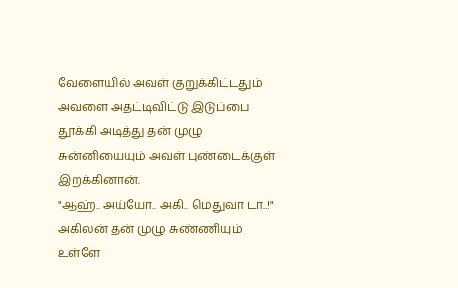வேளையில் அவள் குறுக்கிட்டதும் அவளை அதட்டிவிட்டு இடுப்பை தூக்கி அடித்து தன் முழு சுன்னியையும் அவள் புண்டைக்குள் இறக்கினான்.
"ஆஹ்.. அய்யோ.. அகி.. மெதுவா டா..!"
அகிலன் தன் முழு சுண்ணியும் உள்ளே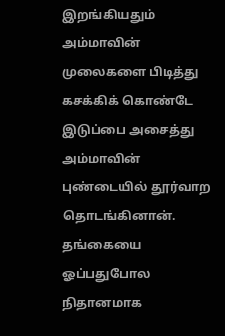இறங்கியதும் அம்மாவின் முலைகளை பிடித்து கசக்கிக் கொண்டே இடுப்பை அசைத்து அம்மாவின் புண்டையில் தூர்வாற தொடங்கினான். தங்கையை ஓப்பதுபோல நிதானமாக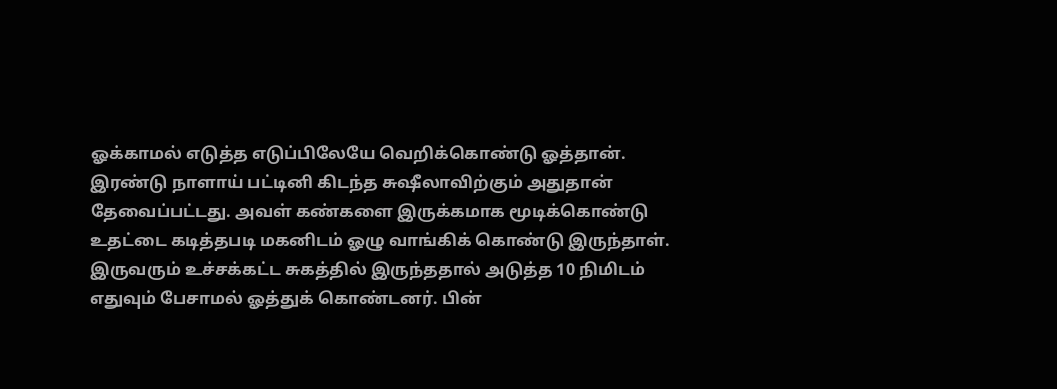ஓக்காமல் எடுத்த எடுப்பிலேயே வெறிக்கொண்டு ஓத்தான்.
இரண்டு நாளாய் பட்டினி கிடந்த சுஷீலாவிற்கும் அதுதான் தேவைப்பட்டது. அவள் கண்களை இருக்கமாக மூடிக்கொண்டு உதட்டை கடித்தபடி மகனிடம் ஓழு வாங்கிக் கொண்டு இருந்தாள்.
இருவரும் உச்சக்கட்ட சுகத்தில் இருந்ததால் அடுத்த 10 நிமிடம் எதுவும் பேசாமல் ஓத்துக் கொண்டனர். பின்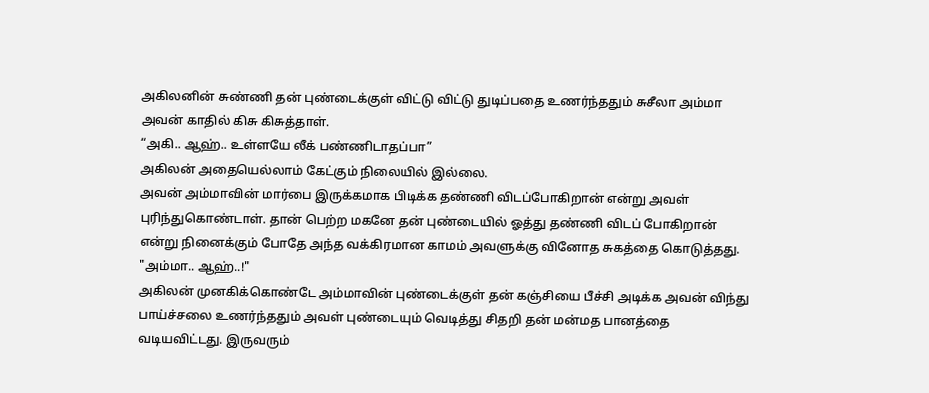அகிலனின் சுண்ணி தன் புண்டைக்குள் விட்டு விட்டு துடிப்பதை உணர்ந்ததும் சுசீலா அம்மா அவன் காதில் கிசு கிசுத்தாள்.
“அகி.. ஆஹ்.. உள்ளயே லீக் பண்ணிடாதப்பா”
அகிலன் அதையெல்லாம் கேட்கும் நிலையில் இல்லை.
அவன் அம்மாவின் மார்பை இருக்கமாக பிடிக்க தண்ணி விடப்போகிறான் என்று அவள் புரிந்துகொண்டாள். தான் பெற்ற மகனே தன் புண்டையில் ஓத்து தண்ணி விடப் போகிறான் என்று நினைக்கும் போதே அந்த வக்கிரமான காமம் அவளுக்கு வினோத சுகத்தை கொடுத்தது.
"அம்மா.. ஆஹ்..!"
அகிலன் முனகிக்கொண்டே அம்மாவின் புண்டைக்குள் தன் கஞ்சியை பீச்சி அடிக்க அவன் விந்து பாய்ச்சலை உணர்ந்ததும் அவள் புண்டையும் வெடித்து சிதறி தன் மன்மத பானத்தை வடியவிட்டது. இருவரும்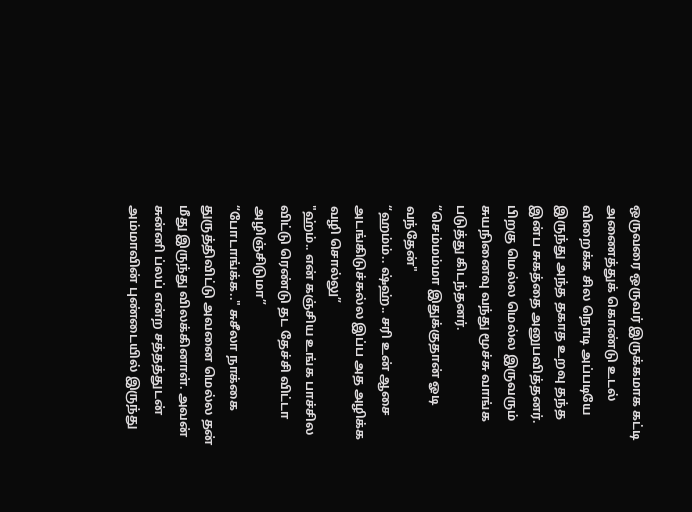ஒருவரை ஒருவர் இருக்கமாக கட்டி அணைத்துக் கொண்டு உடல் விறைக்க சில நொடி அப்படியே இருந்து அந்த தகாத உறவு தந்த இன்ப சுகத்தை அனுபவித்தனர்.
பிறகு மெல்ல மெல்ல இருவரும் சுயநினைவு வந்து மூச்சு வாங்க படுத்து கிடந்தனர்.
“செம்மம்மா இதுக்குதான் ஓடி வந்தேன்"
“ஹம்ம்.. ஷ்ஹ்.. சரி உன் ஆசை அடங்கிடுச்சுல்ல இப்ப அத அழிக்க வழி சொல்லு”
"ஹ்ம்.. என் கஞ்சிய உங்க பாச்சில விட்டு ரெண்டு தட தேச்சி விட்டா அழிஞ்சிடுமா”
“போடாங்க்க.." சுசீலா நாக்கை துருத்திவிட்டு அவனை மெல்ல தன் மீது இருந்து விலக்கினாள். அவன் சுன்னி ப்லப் என்ற சத்தத்துடன் அம்மாவின் புண்டையில் இருந்து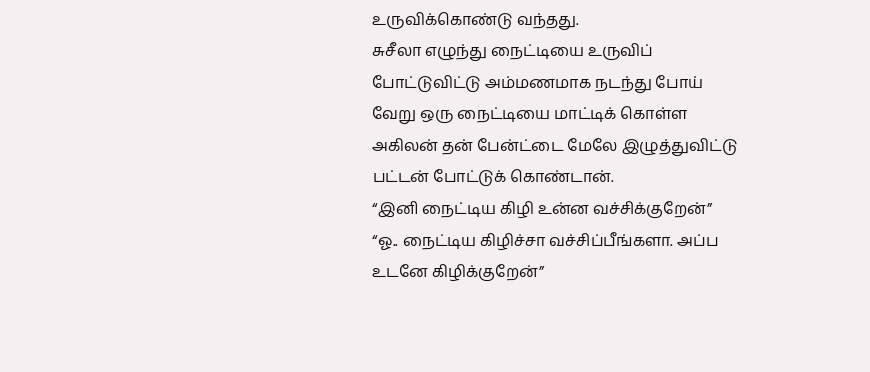உருவிக்கொண்டு வந்தது.
சுசீலா எழுந்து நைட்டியை உருவிப் போட்டுவிட்டு அம்மணமாக நடந்து போய் வேறு ஒரு நைட்டியை மாட்டிக் கொள்ள அகிலன் தன் பேன்ட்டை மேலே இழுத்துவிட்டு பட்டன் போட்டுக் கொண்டான்.
“இனி நைட்டிய கிழி உன்ன வச்சிக்குறேன்”
“ஓ.. நைட்டிய கிழிச்சா வச்சிப்பீங்களா. அப்ப உடனே கிழிக்குறேன்”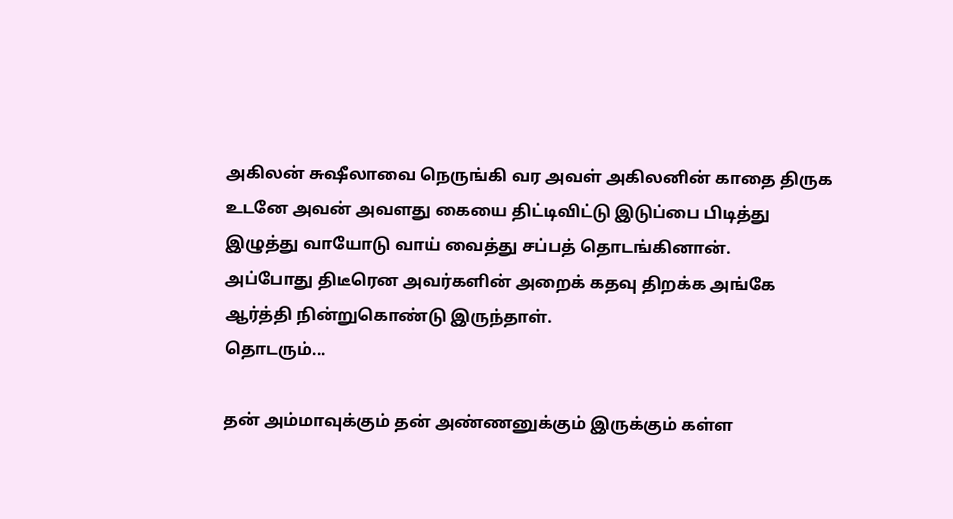அகிலன் சுஷீலாவை நெருங்கி வர அவள் அகிலனின் காதை திருக உடனே அவன் அவளது கையை திட்டிவிட்டு இடுப்பை பிடித்து இழுத்து வாயோடு வாய் வைத்து சப்பத் தொடங்கினான்.
அப்போது திடீரென அவர்களின் அறைக் கதவு திறக்க அங்கே ஆர்த்தி நின்றுகொண்டு இருந்தாள்.
தொடரும்...

தன் அம்மாவுக்கும் தன் அண்ணனுக்கும் இருக்கும் கள்ள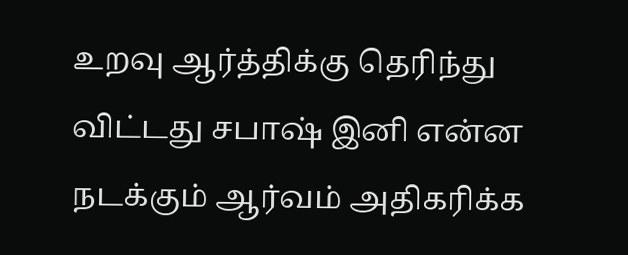உறவு ஆர்த்திக்கு தெரிந்து விட்டது சபாஷ் இனி என்ன நடக்கும் ஆர்வம் அதிகரிக்க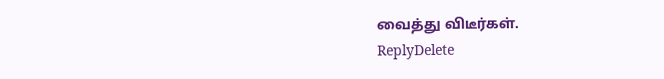வைத்து விடீர்கள்.
ReplyDelete